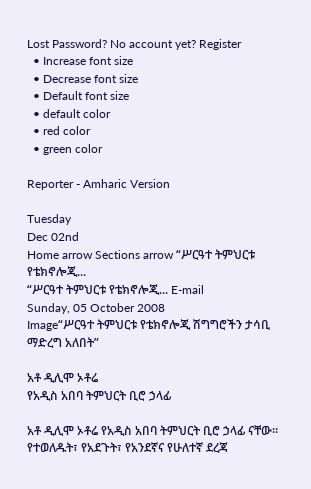Lost Password? No account yet? Register
  • Increase font size
  • Decrease font size
  • Default font size
  • default color
  • red color
  • green color

Reporter - Amharic Version

Tuesday
Dec 02nd
Home arrow Sections arrow “ሥርዓተ ትምህርቱ የቴክኖሎጂ...
“ሥርዓተ ትምህርቱ የቴክኖሎጂ... E-mail
Sunday, 05 October 2008
Image“ሥርዓተ ትምህርቱ የቴክኖሎጂ ሽግግሮችን ታሳቢ ማድረግ አለበት”

አቶ ዲሊሞ ኦቶሬ
የአዲስ አበባ ትምህርት ቢሮ ኃላፊ

አቶ ዲሊሞ ኦቶሬ የአዲስ አበባ ትምህርት ቢሮ ኃላፊ ናቸው፡፡ የተወለዱት፣ የአደጉት፣ የአንደኛና የሁለተኛ ደረጃ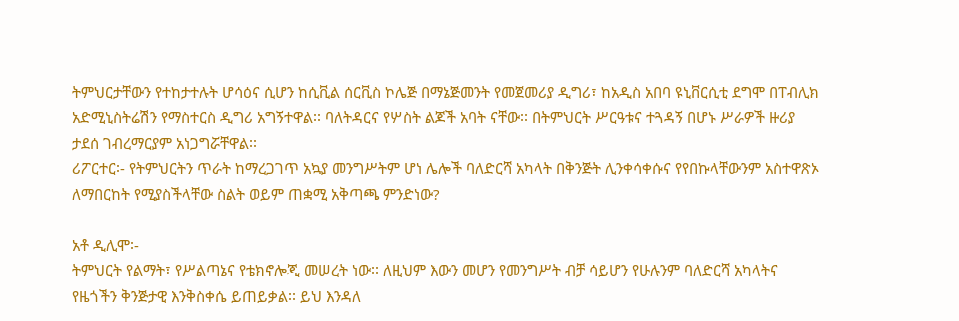ትምህርታቸውን የተከታተሉት ሆሳዕና ሲሆን ከሲቪል ሰርቪስ ኮሌጅ በማኔጅመንት የመጀመሪያ ዲግሪ፣ ከአዲስ አበባ ዩኒቨርሲቲ ደግሞ በፐብሊክ አድሚኒስትሬሽን የማስተርስ ዲግሪ አግኝተዋል፡፡ ባለትዳርና የሦስት ልጆች አባት ናቸው፡፡ በትምህርት ሥርዓቱና ተጓዳኝ በሆኑ ሥራዎች ዙሪያ ታደሰ ገብረማርያም አነጋግሯቸዋል፡፡
ሪፖርተር፡- የትምህርትን ጥራት ከማረጋገጥ አኳያ መንግሥትም ሆነ ሌሎች ባለድርሻ አካላት በቅንጅት ሊንቀሳቀሱና የየበኩላቸውንም አስተዋጽኦ ለማበርከት የሚያስችላቸው ስልት ወይም ጠቋሚ አቅጣጫ ምንድነው?

አቶ ዲሊሞ፡-
ትምህርት የልማት፣ የሥልጣኔና የቴክኖሎጂ መሠረት ነው፡፡ ለዚህም እውን መሆን የመንግሥት ብቻ ሳይሆን የሁሉንም ባለድርሻ አካላትና የዜጎችን ቅንጅታዊ እንቅስቀሴ ይጠይቃል፡፡ ይህ እንዳለ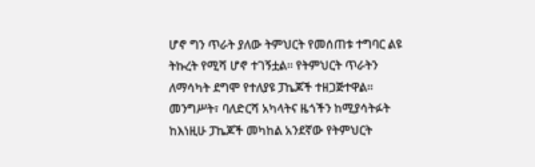ሆኖ ግን ጥራት ያለው ትምህርት የመሰጠቱ ተግባር ልዩ ትኩረት የሚሻ ሆኖ ተገኝቷል፡፡ የትምህርት ጥራትን ለማሳካት ደግሞ የተለያዩ ፓኬጆች ተዘጋጅተዋል፡፡ መንግሥት፣ ባለድርሻ አካላትና ዜጎችን ከሚያሳትፉት ከእነዚሁ ፓኬጆች መካከል አንደኛው የትምህርት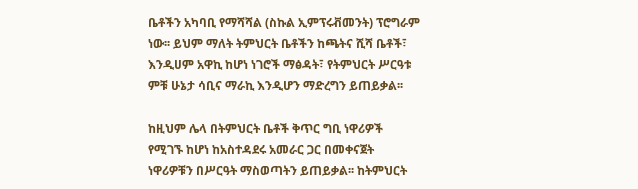ቤቶችን አካባቢ የማሻሻል (ስኩል ኢምፕሩቭመንት) ፕሮግራም ነው፡፡ ይህም ማለት ትምህርት ቤቶችን ከጫትና ሺሻ ቤቶች፣ እንዲሀም አዋኪ ከሆነ ነገሮች ማፅዳት፣ የትምህርት ሥርዓቱ ምቹ ሁኔታ ሳቢና ማራኪ እንዲሆን ማድረግን ይጠይቃል፡፡

ከዚህም ሌላ በትምህርት ቤቶች ቅጥር ግቢ ነዋሪዎች የሚገኙ ከሆነ ከአስተዳደሩ አመራር ጋር በመቀናጀት ነዋሪዎቹን በሥርዓት ማስወጣትን ይጠይቃል፡፡ ከትምህርት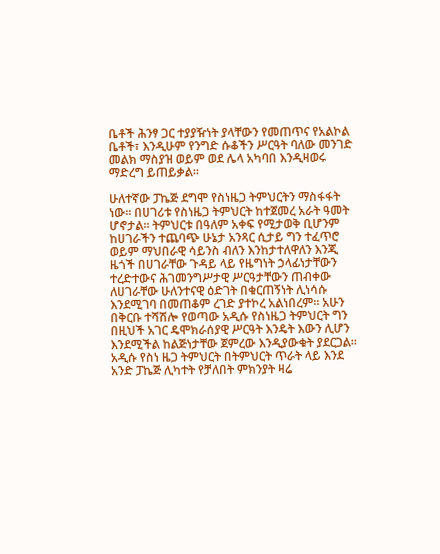ቤቶች ሕንፃ ጋር ተያያዥነት ያላቸውን የመጠጥና የአልኮል ቤቶች፣ እንዲሁም የንግድ ሱቆችን ሥርዓት ባለው መንገድ መልክ ማስያዝ ወይም ወደ ሌላ አካባበ እንዲዛወሩ ማድረግ ይጠይቃል፡፡

ሁለተኛው ፓኬጅ ደግሞ የስነዜጋ ትምህርትን ማስፋፋት ነው፡፡ በሀገሪቱ የስነዜጋ ትምህርት ከተጀመረ አራት ዓመት ሆኖታል፡፡ ትምህርቱ በዓለም አቀፍ የሚታወቅ ቢሆንም ከሀገራችን ተጨባጭ ሁኔታ አንጻር ሲታይ ግን ተፈጥሮ ወይም ማህበራዊ ሳይንስ ብለን እንከታተለዋለን እንጂ ዜጎች በሀገራቸው ጉዳይ ላይ የዜግነት ኃላፊነታቸውን ተረድተውና ሕገመንግሥታዊ ሥርዓታቸውን ጠብቀው ለሀገራቸው ሁለንተናዊ ዕድገት በቁርጠኝነት ሊነሳሱ እንደሚገባ በመጠቆም ረገድ ያተኮረ አልነበረም፡፡ አሁን በቅርቡ ተሻሽሎ የወጣው አዲሱ የስነዜጋ ትምህርት ግን በዚህች አገር ዴሞክራሰያዊ ሥርዓት እንዴት እውን ሊሆን እንደሚችል ከልጅነታቸው ጀምረው እንዲያውቁት ያደርጋል፡፡ አዲሱ የስነ ዜጋ ትምህርት በትምህርት ጥራት ላይ እንደ አንድ ፓኬጅ ሊካተት የቻለበት ምክንያት ዛሬ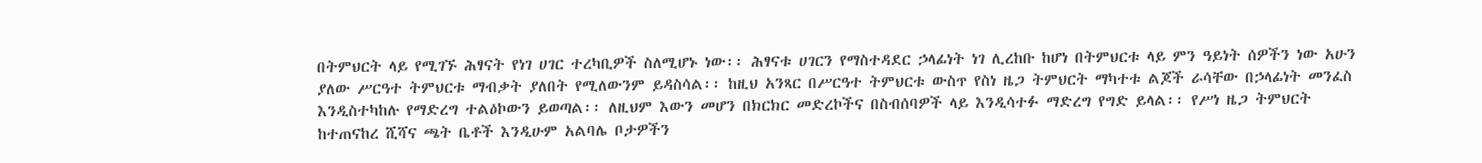በትምህርት ላይ የሚገኙ ሕፃናት የነገ ሀገር ተረካቢዎች ስለሚሆኑ ነው፡፡ ሕፃናቱ ሀገርን የማስተዳደር ኃላፊነት ነገ ሊረከቡ ከሆነ በትምህርቱ ላይ ምን ዓይነት ሰዎችን ነው አሁን ያለው ሥርዓተ ትምህርቱ ማብቃት ያለበት የሚለውንም ይዳስሳል፡፡ ከዚህ አንጻር በሥርዓተ ትምህርቱ ውስጥ የስነ ዜጋ ትምህርት ማካተቱ ልጆች ራሳቸው በኃላፊነት መንፈስ እንዲስተካከሉ የማድረግ ተልዕኮውን ይወጣል፡፡ ለዚህም እውን መሆን በክርክር መድረኮችና በስብሰባዎች ላይ እንዲሳተፉ ማድረግ የግድ ይላል፡፡ የሥነ ዜጋ ትምህርት ከተጠናከረ ሺሻና ጫት ቤቶች እንዲሁም አልባሌ ቦታዎችን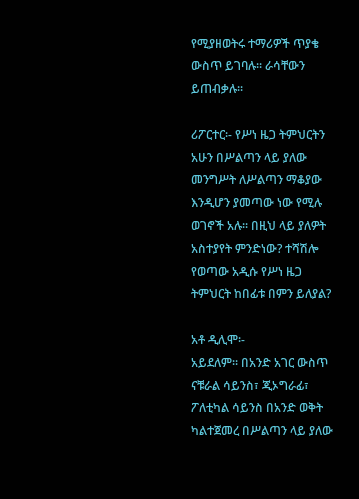የሚያዘወትሩ ተማሪዎች ጥያቄ ውስጥ ይገባሉ፡፡ ራሳቸውን ይጠብቃሉ፡፡

ሪፖርተር፡- የሥነ ዜጋ ትምህርትን አሁን በሥልጣን ላይ ያለው መንግሥት ለሥልጣን ማቆያው እንዲሆን ያመጣው ነው የሚሉ ወገኖች አሉ፡፡ በዚህ ላይ ያለዎት አስተያየት ምንድነው? ተሻሽሎ የወጣው አዲሱ የሥነ ዜጋ ትምህርት ከበፊቱ በምን ይለያል?

አቶ ዲሊሞ፡-
አይደለም፡፡ በአንድ አገር ውስጥ ናቹራል ሳይንስ፣ ጂኦግራፊ፣ ፖለቲካል ሳይንስ በአንድ ወቅት ካልተጀመረ በሥልጣን ላይ ያለው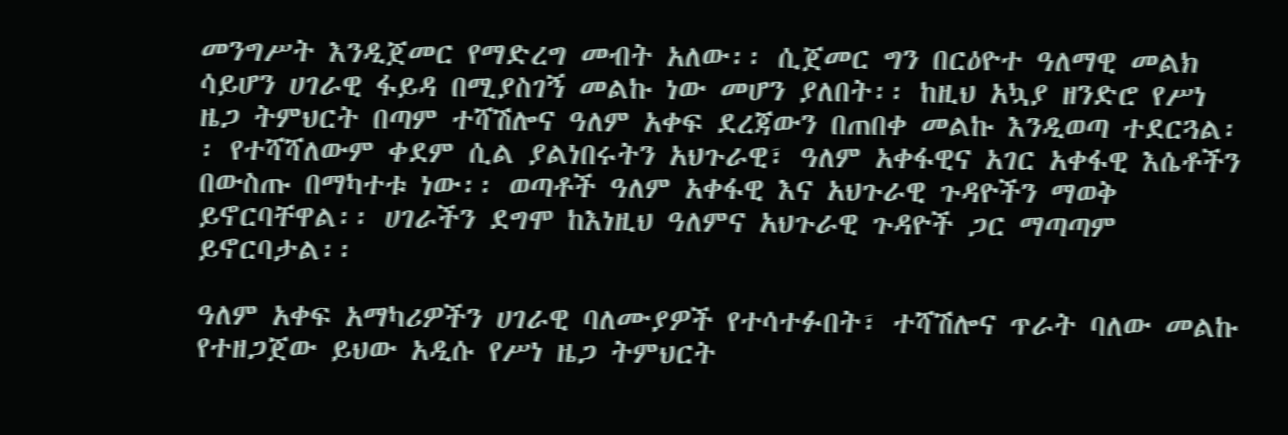መንግሥት እንዲጀመር የማድረግ መብት አለው፡፡ ሲጀመር ግን በርዕዮተ ዓለማዊ መልክ ሳይሆን ሀገራዊ ፋይዳ በሚያስገኝ መልኩ ነው መሆን ያለበት፡፡ ከዚህ አኳያ ዘንድሮ የሥነ ዜጋ ትምህርት በጣም ተሻሽሎና ዓለም አቀፍ ደረጃውን በጠበቀ መልኩ እንዲወጣ ተደርጓል፡፡ የተሻሻለውም ቀደም ሲል ያልነበሩትን አህጉራዊ፣ ዓለም አቀፋዊና አገር አቀፋዊ እሴቶችን በውስጡ በማካተቱ ነው፡፡ ወጣቶች ዓለም አቀፋዊ እና አህጉራዊ ጉዳዮችን ማወቅ ይኖርባቸዋል፡፡ ሀገራችን ደግሞ ከእነዚህ ዓለምና አህጉራዊ ጉዳዮች ጋር ማጣጣም ይኖርባታል፡፡

ዓለም አቀፍ አማካሪዎችን ሀገራዊ ባለሙያዎች የተሳተፉበት፣ ተሻሽሎና ጥራት ባለው መልኩ የተዘጋጀው ይህው አዲሱ የሥነ ዜጋ ትምህርት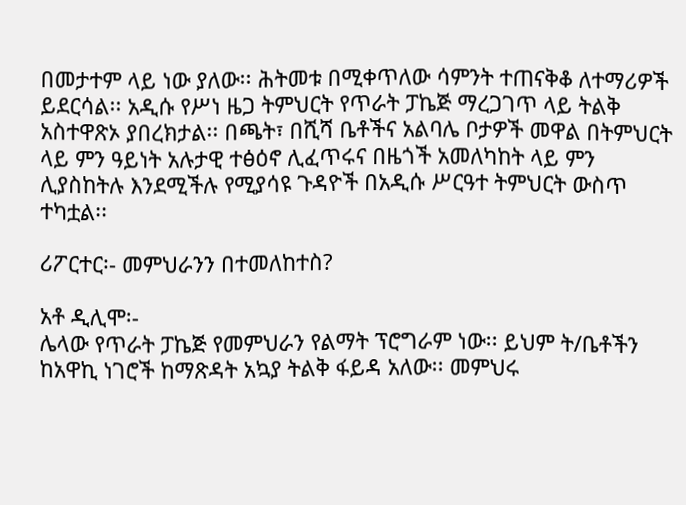በመታተም ላይ ነው ያለው፡፡ ሕትመቱ በሚቀጥለው ሳምንት ተጠናቅቆ ለተማሪዎች ይደርሳል፡፡ አዲሱ የሥነ ዜጋ ትምህርት የጥራት ፓኬጅ ማረጋገጥ ላይ ትልቅ አስተዋጽኦ ያበረክታል፡፡ በጫት፣ በሺሻ ቤቶችና አልባሌ ቦታዎች መዋል በትምህርት ላይ ምን ዓይነት አሉታዊ ተፅዕኖ ሊፈጥሩና በዜጎች አመለካከት ላይ ምን ሊያስከትሉ እንደሚችሉ የሚያሳዩ ጉዳዮች በአዲሱ ሥርዓተ ትምህርት ውስጥ ተካቷል፡፡

ሪፖርተር፡- መምህራንን በተመለከተስ?

አቶ ዲሊሞ፡-
ሌላው የጥራት ፓኬጅ የመምህራን የልማት ፕሮግራም ነው፡፡ ይህም ት/ቤቶችን ከአዋኪ ነገሮች ከማጽዳት አኳያ ትልቅ ፋይዳ አለው፡፡ መምህሩ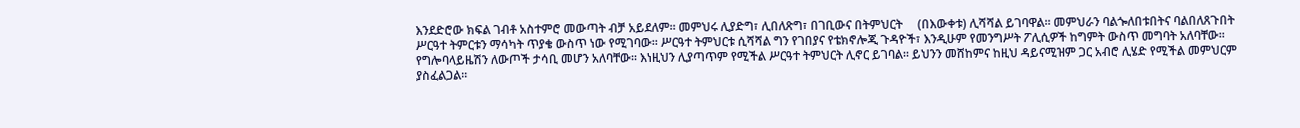እንደድሮው ክፍል ገብቶ አስተምሮ መውጣት ብቻ አይደለም፡፡ መምህሩ ሊያድግ፣ ሊበለጽግ፣ በገቢውና በትምህርት     (በእውቀቱ) ሊሻሻል ይገባዋል፡፡ መምህራን ባልጐለበቱበትና ባልበለጸጉበት ሥርዓተ ትምርቱን ማሳካት ጥያቄ ውስጥ ነው የሚገባው፡፡ ሥርዓተ ትምህርቱ ሲሻሻል ግን የገበያና የቴክኖሎጂ ጉዳዮች፣ እንዲሁም የመንግሥት ፖሊሲዎች ከግምት ውስጥ መግባት አለባቸው፡፡ የግሎባላይዜሽን ለውጦች ታሳቢ መሆን አለባቸው፡፡ እነዚህን ሊያጣጥም የሚችል ሥርዓተ ትምህርት ሊኖር ይገባል፡፡ ይህንን መሸከምና ከዚህ ዳይናሚዝም ጋር አብሮ ሊሄድ የሚችል መምህርም ያስፈልጋል፡፡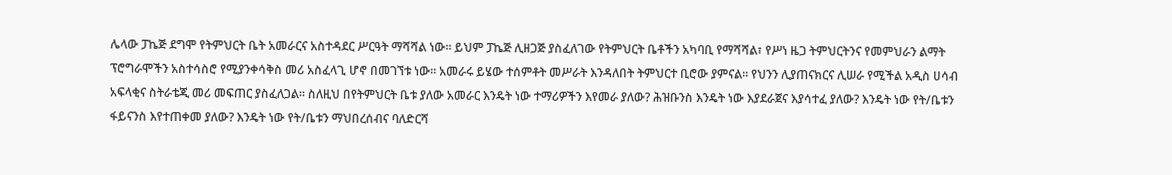ሌላው ፓኬጅ ደግሞ የትምህርት ቤት አመራርና አስተዳደር ሥርዓት ማሻሻል ነው፡፡ ይህም ፓኬጅ ሊዘጋጅ ያስፈለገው የትምህርት ቤቶችን አካባቢ የማሻሻል፣ የሥነ ዜጋ ትምህርትንና የመምህራን ልማት ፕሮግራሞችን አስተሳስሮ የሚያንቀሳቅስ መሪ አስፈላጊ ሆኖ በመገኘቱ ነው፡፡ አመራሩ ይሄው ተሰምቶት መሥራት እንዳለበት ትምህርተ ቢሮው ያምናል፡፡ የህንን ሊያጠናክርና ሊሠራ የሚችል አዲስ ሀሳብ አፍላቂና ስትራቴጂ መሪ መፍጠር ያስፈለጋል፡፡ ስለዚህ በየትምህርት ቤቱ ያለው አመራር እንዴት ነው ተማሪዎችን እየመራ ያለው? ሕዝቡንስ እንዴት ነው እያደራጀና እያሳተፈ ያለው? እንዴት ነው የት/ቤቱን ፋይናንስ እየተጠቀመ ያለው? እንዴት ነው የት/ቤቱን ማህበረሰብና ባለድርሻ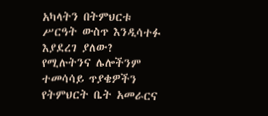አካላትን በትምህርቱ ሥርዓት ውስጥ እንዲሳተፉ እያደረገ ያለው? የሚሉትንና ሌሎችንም ተመሳሳይ ጥያቄዎችን የትምህርት ቤት አመራርና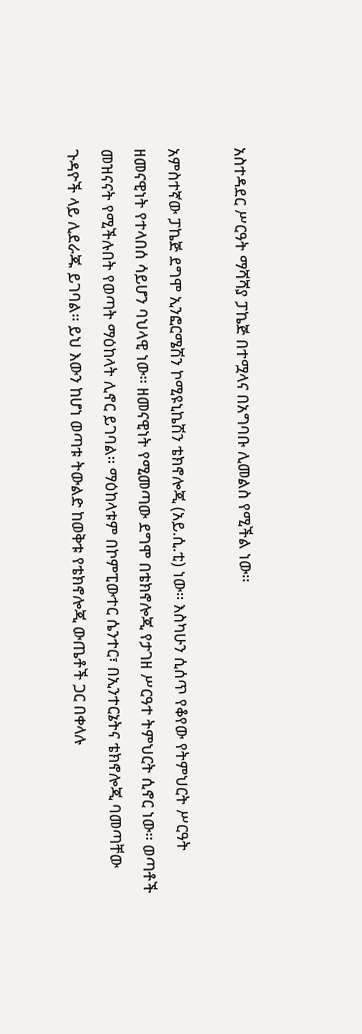አስተዳደር ሥርዓት ማሻሻያ ፓኬጅ በተሟላና በአግባቡ ሊመልስ የሚችል ነው፡፡

አምስተኛው ፓኬጅ ደግሞ ኢንፎርሜሽን ኮሚዩኒኬሽን ቴክኖሎጂ (አይ.ሲ.ቲ) ነው፡፡ እስካሁን ሲሰጥ የቆየው የትምህርት ሥርዓት ዘመናዊነት የተላበሰ ሳይሆን ባህላዊ ነው፡፡ ዘመናዊነት የሚመጣው ደግሞ በቴክኖሎጂ የታገዘ ሥርዓተ ትምህርት ሲኖር ነው፡፡ ወጣቶች መዝናናት የሚችሉበት የወጣት ማዕከላት ሊኖር ይገባል፡፡ ማዕከላቱም በኮምፒውተር ሴንተር፣ በኢንተርኔትና ቴክኖሎጂ ባመጣቸው ጉዳዮች ላይ ሊደራጁ ይገባል፡፡ ይህ እውን ከሆነ ወጣቱ ትውልድ ከወቅቱ የቴክኖሎጂ ውጤቶች ጋር በቀላሉ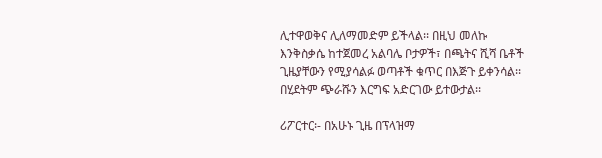ሊተዋወቅና ሊለማመድም ይችላል፡፡ በዚህ መለኩ እንቅስቃሴ ከተጀመረ አልባሌ ቦታዎች፣ በጫትና ሺሻ ቤቶች ጊዜያቸውን የሚያሳልፉ ወጣቶች ቁጥር በእጅጉ ይቀንሳል፡፡ በሂደትም ጭራሹን እርግፍ አድርገው ይተውታል፡፡

ሪፖርተር፡- በአሁኑ ጊዜ በፕላዝማ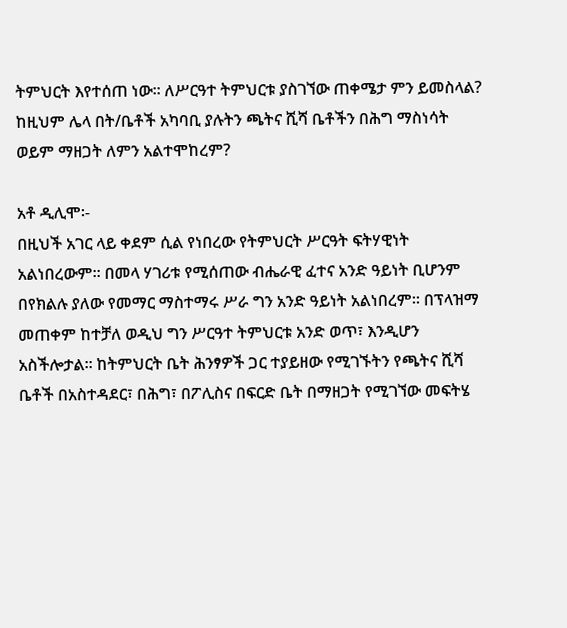ትምህርት እየተሰጠ ነው፡፡ ለሥርዓተ ትምህርቱ ያስገኘው ጠቀሜታ ምን ይመስላል? ከዚህም ሌላ በት/ቤቶች አካባቢ ያሉትን ጫትና ሺሻ ቤቶችን በሕግ ማስነሳት ወይም ማዘጋት ለምን አልተሞከረም?

አቶ ዲሊሞ፡-
በዚህች አገር ላይ ቀደም ሲል የነበረው የትምህርት ሥርዓት ፍትሃዊነት አልነበረውም፡፡ በመላ ሃገሪቱ የሚሰጠው ብሔራዊ ፈተና አንድ ዓይነት ቢሆንም በየክልሉ ያለው የመማር ማስተማሩ ሥራ ግን አንድ ዓይነት አልነበረም፡፡ በፕላዝማ መጠቀም ከተቻለ ወዲህ ግን ሥርዓተ ትምህርቱ አንድ ወጥ፣ እንዲሆን አስችሎታል፡፡ ከትምህርት ቤት ሕንፃዎች ጋር ተያይዘው የሚገኙትን የጫትና ሺሻ ቤቶች በአስተዳደር፣ በሕግ፣ በፖሊስና በፍርድ ቤት በማዘጋት የሚገኘው መፍትሄ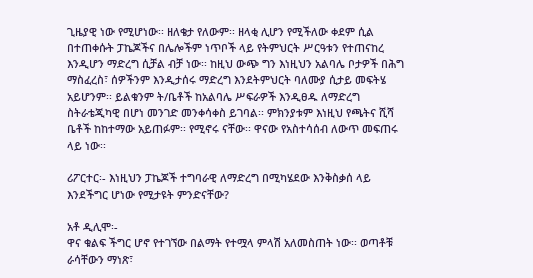ጊዜያዊ ነው የሚሆነው፡፡ ዘለቄታ የለውም፡፡ ዘላቂ ሊሆን የሚችለው ቀደም ሲል በተጠቀሱት ፓኬጆችና በሌሎችም ነጥቦች ላይ የትምህርት ሥርዓቱን የተጠናከረ እንዲሆን ማድረግ ሲቻል ብቻ ነው፡፡ ከዚህ ውጭ ግን እነዚህን አልባሌ ቦታዎች በሕግ ማስፈረስ፣ ሰዎችንም እንዲታሰሩ ማድረግ እንደትምህርት ባለሙያ ሲታይ መፍትሄ አይሆንም፡፡ ይልቁንም ት/ቤቶች ከአልባሌ ሥፍራዎች እንዲፀዱ ለማድረግ ስትራቴጂካዊ በሆነ መንገድ መንቀሳቀስ ይገባል፡፡ ምክንያቱም እነዚህ የጫትና ሺሻ ቤቶች ከከተማው አይጠፉም፡፡ የሚኖሩ ናቸው፡፡ ዋናው የአስተሳሰብ ለውጥ መፍጠሩ ላይ ነው፡፡

ሪፖርተር፡- እነዚህን ፓኬጆች ተግባራዊ ለማድረግ በሚካሄደው እንቅስቃሰ ላይ እንደችግር ሆነው የሚታዩት ምንድናቸው?

አቶ ዲሊሞ፡-
ዋና ቁልፍ ችግር ሆኖ የተገኘው በልማት የተሟላ ምላሽ አለመስጠት ነው፡፡ ወጣቶቹ ራሳቸውን ማነጽ፣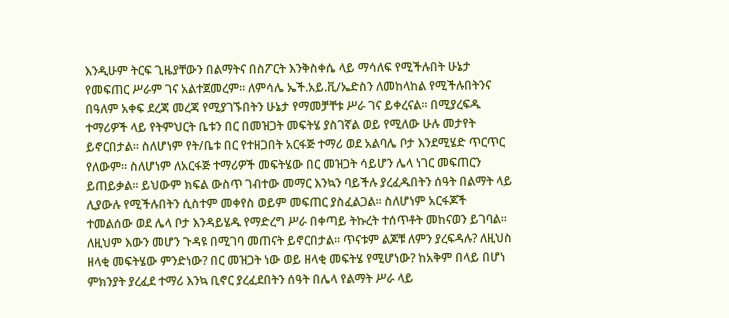እንዲሁም ትርፍ ጊዜያቸውን በልማትና በስፖርት እንቅስቀሴ ላይ ማሳለፍ የሚችሉበት ሁኔታ የመፍጠር ሥራም ገና አልተጀመረም፡፡ ለምሳሌ ኤች.አይ.ቪ/ኤድስን ለመከላከል የሚችሉበትንና በዓለም አቀፍ ደረጃ መረጃ የሚያገኙበትን ሁኔታ የማመቻቸቱ ሥራ ገና ይቀረናል፡፡ በሚያረፍዱ ተማሪዎች ላይ የትምህርት ቤቱን በር በመዝጋት መፍትሄ ያስገኛል ወይ የሚለው ሁሉ መታየት ይኖርበታል፡፡ ስለሆነም የት/ቤቱ በር የተዘጋበት አርፋጅ ተማሪ ወደ አልባሌ ቦታ እንደሚሄድ ጥርጥር የለውም፡፡ ስለሆነም ለአርፋጅ ተማሪዎች መፍትሄው በር መዝጋት ሳይሆን ሌላ ነገር መፍጠርን ይጠይቃል፡፡ ይህውም ክፍል ውስጥ ገብተው መማር እንኳን ባይችሉ ያረፈዱበትን ሰዓት በልማት ላይ ሊያውሉ የሚችሉበትን ሲስተም መቀየስ ወይም መፍጠር ያስፈልጋል፡፡ ስለሆነም አርፋጆች ተመልሰው ወደ ሌላ ቦታ እንዳይሄዱ የማድረግ ሥራ በቀጣይ ትኩረት ተሰጥቶት መከናወን ይገባል፡፡ ለዚህም እውን መሆን ጉዳዩ በሚገባ መጠናት ይኖርበታል፡፡ ጥናቱም ልጆቹ ለምን ያረፍዳሉ? ለዚህስ ዘላቂ መፍትሄው ምንድነው? በር መዝጋት ነው ወይ ዘላቂ መፍትሄ የሚሆነው? ከአቅም በላይ በሆነ ምክንያት ያረፈደ ተማሪ እንኳ ቢኖር ያረፈደበትን ሰዓት በሌላ የልማት ሥራ ላይ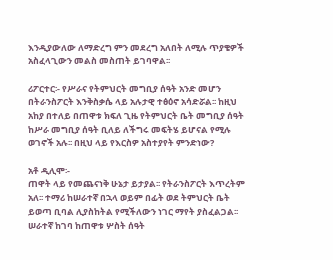እንዲያውለው ለማድረግ ምን መደረግ አለበት ለሚሉ ጥያቄዎች አስፈላጊውን መልስ መስጠት ይገባዋል፡፡

ሪፖርተር፡- የሥራና የትምህርት መግቢያ ሰዓት አንድ መሆን በትራንስፖርት እንቅስቃሴ ላይ አሉታዊ ተፅዕኖ አሳድሯል፡፡ ከዚህ አከያ በተለይ በጠዋቱ ክፍለ ጊዜ የትምህርት ቤት መግቢያ ሰዓት ከሥራ መግቢያ ሰዓት ቢለይ ለችግሩ መፍትሄ ይሆናል የሚሉ ወገኖች አሉ፡፡ በዚህ ላይ የእርስዎ አስተያየት ምንድነው?

አቶ ዲሊሞ፡-
ጠዋት ላይ የመጨናነቅ ሁኔታ ይታያል፡፡ የትራንስፖርት እጥረትም አለ፡፡ ተማሪ ከሠራተኛ በኋላ ወይም በፊት ወደ ትምህርት ቤት ይወጣ ቢባል ሊያስከትል የሚችለውን ነገር ማየት ያስፈልጋል፡፡ ሠራተኛ ከገባ ከጠዋቱ ሦስት ሰዓት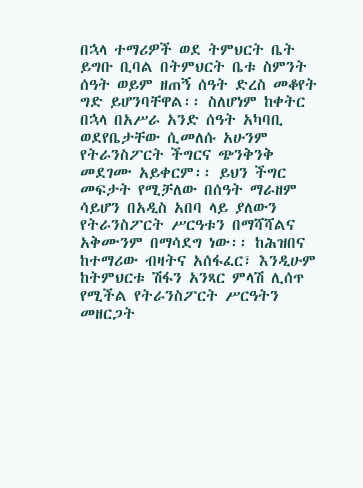በኋላ ተማሪዎች ወደ ትምህርት ቤት ይግቡ ቢባል በትምህርት ቤቱ ስምንት ሰዓት ወይም ዘጠኝ ሰዓት ድረስ መቆየት ግድ ይሆንባቸዋል፡፡ ስለሆነም ከቀትር በኋላ በአሥራ አንድ ሰዓት አካባቢ ወደየቤታቸው ሲመለሱ አሁንም የትራንስፖርት ችግርና ጭንቅንቅ መደገሙ አይቀርም፡፡ ይህን ችግር መፍታት የሚቻለው በሰዓት ማራዘም ሳይሆን በአዲስ አበባ ላይ ያለውን የትራንስፖርት ሥርዓቱን በማሻሻልና አቅሙንም በማሳደግ ነው፡፡ ከሕዝበና ከተማሪው ብዛትና አሰፋፈር፣ እንዲሁም ከትምህርቱ ሽፋን አንጻር ምላሽ ሊሰጥ የሚችል የትራንስፖርት ሥርዓትን መዘርጋት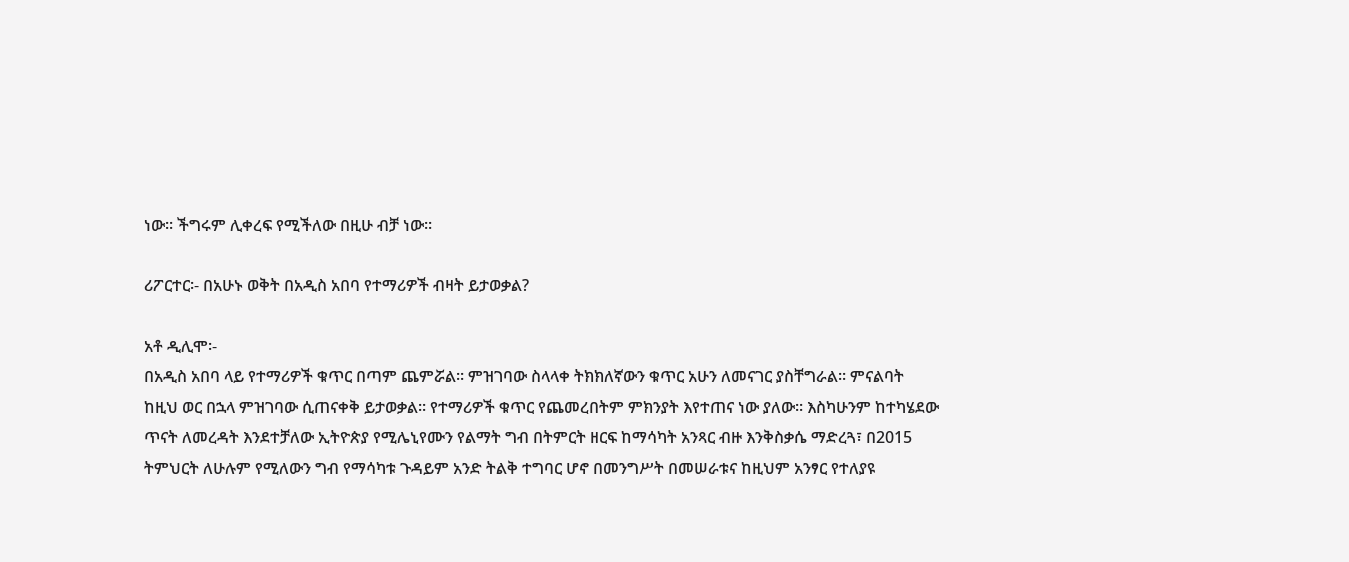ነው፡፡ ችግሩም ሊቀረፍ የሚችለው በዚሁ ብቻ ነው፡፡

ሪፖርተር፡- በአሁኑ ወቅት በአዲስ አበባ የተማሪዎች ብዛት ይታወቃል?

አቶ ዲሊሞ፡-
በአዲስ አበባ ላይ የተማሪዎች ቁጥር በጣም ጨምሯል፡፡ ምዝገባው ስላላቀ ትክክለኛውን ቁጥር አሁን ለመናገር ያስቸግራል፡፡ ምናልባት ከዚህ ወር በኋላ ምዝገባው ሲጠናቀቅ ይታወቃል፡፡ የተማሪዎች ቁጥር የጨመረበትም ምክንያት እየተጠና ነው ያለው፡፡ እስካሁንም ከተካሄደው ጥናት ለመረዳት እንደተቻለው ኢትዮጵያ የሚሌኒየሙን የልማት ግብ በትምርት ዘርፍ ከማሳካት አንጻር ብዙ እንቅስቃሴ ማድረጓ፣ በ2015 ትምህርት ለሁሉም የሚለውን ግብ የማሳካቱ ጉዳይም አንድ ትልቅ ተግባር ሆኖ በመንግሥት በመሠራቱና ከዚህም አንፃር የተለያዩ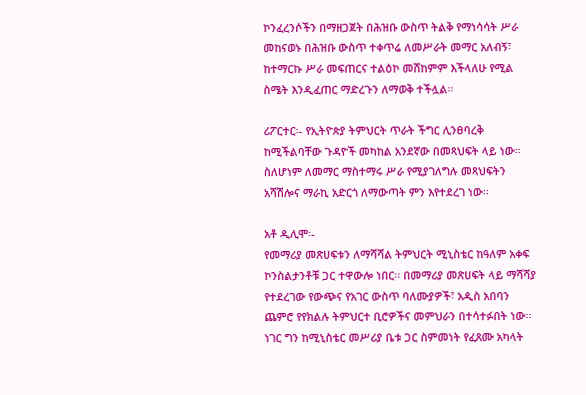ኮንፈረንሶችን በማዘጋጀት በሕዝቡ ውስጥ ትልቅ የማነሳሳት ሥራ መከናወኑ በሕዝቡ ውስጥ ተቀጥሬ ለመሥራት መማር አለብኝ፣ ከተማርኩ ሥራ መፍጠርና ተልዕኮ መሸከምም እችላለሁ የሚል ስሜት እንዲፈጠር ማድረጉን ለማወቅ ተችሏል፡፡

ሪፖርተር፡- የኢትዮጵያ ትምህርት ጥራት ችግር ሊንፀባረቅ ከሚችልባቸው ጉዳዮች መካከል አንደኛው በመጻህፍት ላይ ነው፡፡ ስለሆነም ለመማር ማስተማሩ ሥራ የሚያገለግሉ መጻህፍትን አሻሽሎና ማራኪ አድርጎ ለማውጣት ምን እየተደረገ ነው፡፡

አቶ ዲሊሞ፡-
የመማሪያ መጽሀፍቱን ለማሻሻል ትምህርት ሚኒስቴር ከዓለም አቀፍ ኮንስልታንቶቹ ጋር ተዋውሎ ነበር፡፡ በመማሪያ መጽሀፍት ላይ ማሻሻያ የተደረገው የውጭና የአገር ውስጥ ባለሙያዎች፣ አዲስ አበባን ጨምሮ የየክልሉ ትምህርተ ቢሮዎችና መምህራን በተሳተፉበት ነው፡፡ ነገር ግን ከሚኒስቴር መሥሪያ ቤቱ ጋር ስምመነት የፈጸሙ አካላት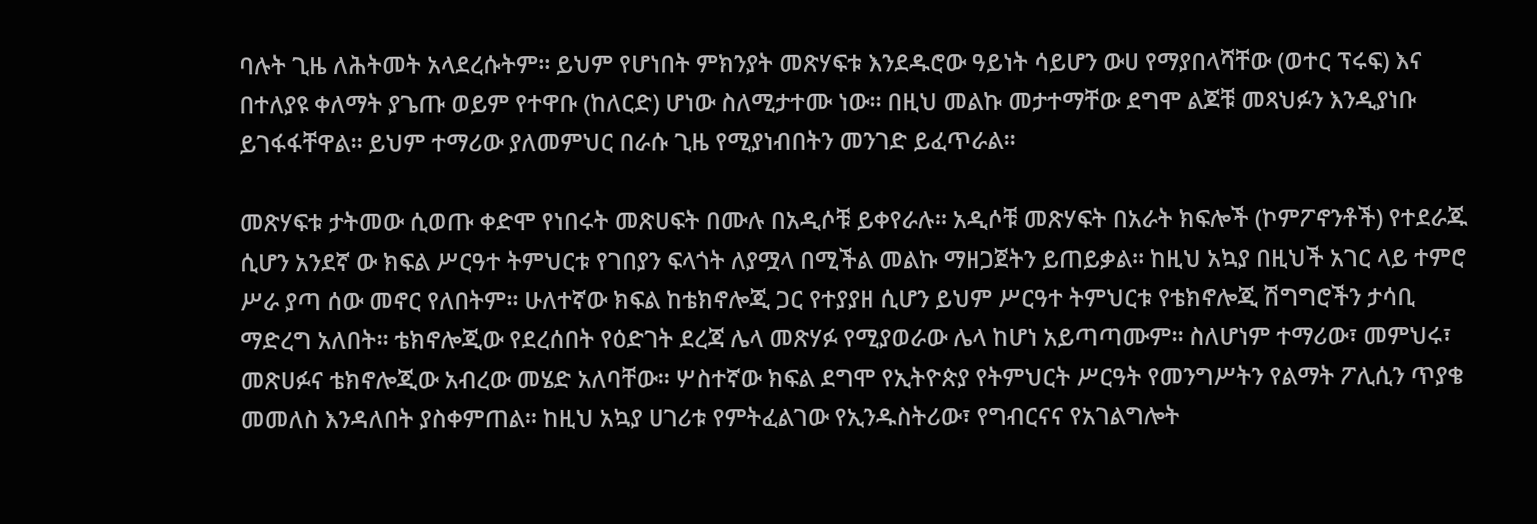ባሉት ጊዜ ለሕትመት አላደረሱትም፡፡ ይህም የሆነበት ምክንያት መጽሃፍቱ እንደዱሮው ዓይነት ሳይሆን ውሀ የማያበላሻቸው (ወተር ፕሩፍ) እና በተለያዩ ቀለማት ያጌጡ ወይም የተዋቡ (ከለርድ) ሆነው ስለሚታተሙ ነው፡፡ በዚህ መልኩ መታተማቸው ደግሞ ልጆቹ መጻህፉን እንዲያነቡ ይገፋፋቸዋል፡፡ ይህም ተማሪው ያለመምህር በራሱ ጊዜ የሚያነብበትን መንገድ ይፈጥራል፡፡

መጽሃፍቱ ታትመው ሲወጡ ቀድሞ የነበሩት መጽሀፍት በሙሉ በአዲሶቹ ይቀየራሉ፡፡ አዲሶቹ መጽሃፍት በአራት ክፍሎች (ኮምፖኖንቶች) የተደራጁ ሲሆን አንደኛ ው ክፍል ሥርዓተ ትምህርቱ የገበያን ፍላጎት ለያሟላ በሚችል መልኩ ማዘጋጀትን ይጠይቃል፡፡ ከዚህ አኳያ በዚህች አገር ላይ ተምሮ ሥራ ያጣ ሰው መኖር የለበትም፡፡ ሁለተኛው ክፍል ከቴክኖሎጂ ጋር የተያያዘ ሲሆን ይህም ሥርዓተ ትምህርቱ የቴክኖሎጂ ሽግግሮችን ታሳቢ ማድረግ አለበት፡፡ ቴክኖሎጂው የደረሰበት የዕድገት ደረጃ ሌላ መጽሃፉ የሚያወራው ሌላ ከሆነ አይጣጣሙም፡፡ ስለሆነም ተማሪው፣ መምህሩ፣ መጽሀፉና ቴክኖሎጂው አብረው መሄድ አለባቸው፡፡ ሦስተኛው ክፍል ደግሞ የኢትዮጵያ የትምህርት ሥርዓት የመንግሥትን የልማት ፖሊሲን ጥያቄ መመለስ እንዳለበት ያስቀምጠል፡፡ ከዚህ አኳያ ሀገሪቱ የምትፈልገው የኢንዱስትሪው፣ የግብርናና የአገልግሎት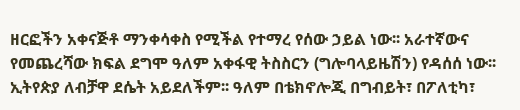ዘርፎችን አቀናጅቶ ማንቀሳቀስ የሚችል የተማረ የሰው ኃይል ነው፡፡ አራተኛውና የመጨረሻው ክፍል ደግሞ ዓለም አቀፋዊ ትስስርን (ግሎባላይዜሽን) የዳሰሰ ነው፡፡ ኢትየጵያ ለብቻዋ ደሴት አይደለችም፡፡ ዓለም በቴክኖሎጂ በግብይት፣ በፖለቲካ፣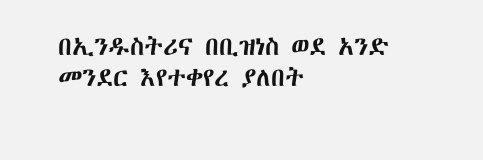በኢንዱስትሪና በቢዝነስ ወደ አንድ መንደር እየተቀየረ ያለበት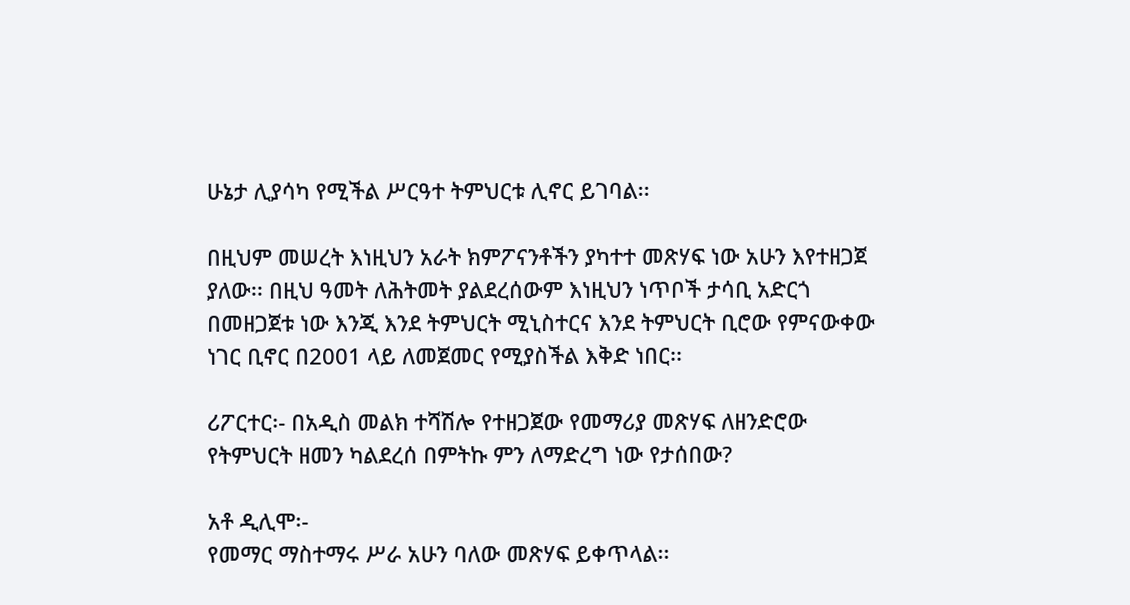ሁኔታ ሊያሳካ የሚችል ሥርዓተ ትምህርቱ ሊኖር ይገባል፡፡

በዚህም መሠረት እነዚህን አራት ክምፖናንቶችን ያካተተ መጽሃፍ ነው አሁን እየተዘጋጀ ያለው፡፡ በዚህ ዓመት ለሕትመት ያልደረሰውም እነዚህን ነጥቦች ታሳቢ አድርጎ በመዘጋጀቱ ነው እንጂ እንደ ትምህርት ሚኒስተርና እንደ ትምህርት ቢሮው የምናውቀው ነገር ቢኖር በ2001 ላይ ለመጀመር የሚያስችል እቅድ ነበር፡፡

ሪፖርተር፡- በአዲስ መልክ ተሻሽሎ የተዘጋጀው የመማሪያ መጽሃፍ ለዘንድሮው የትምህርት ዘመን ካልደረሰ በምትኩ ምን ለማድረግ ነው የታሰበው?

አቶ ዲሊሞ፡-
የመማር ማስተማሩ ሥራ አሁን ባለው መጽሃፍ ይቀጥላል፡፡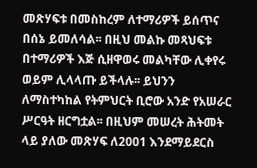መጽሃፍቱ በመስከረም ለተማሪዎች ይሰጥና በሰኔ ይመለሳል፡፡ በዚህ መልኩ መጻህፍቱ በተማሪዎች እጅ ሲዘዋወሩ መልካቸው ሊቀየሩ ወይም ሊላላጡ ይችላሉ፡፡ ይህንን ለማስተካከል የትምህርት ቢሮው አንድ የአሠራር ሥርዓት ዘርግቷል፡፡ በዚህም መሠረት ሕትመት ላይ ያለው መጽሃፍ ለ2001 እንደማይደርስ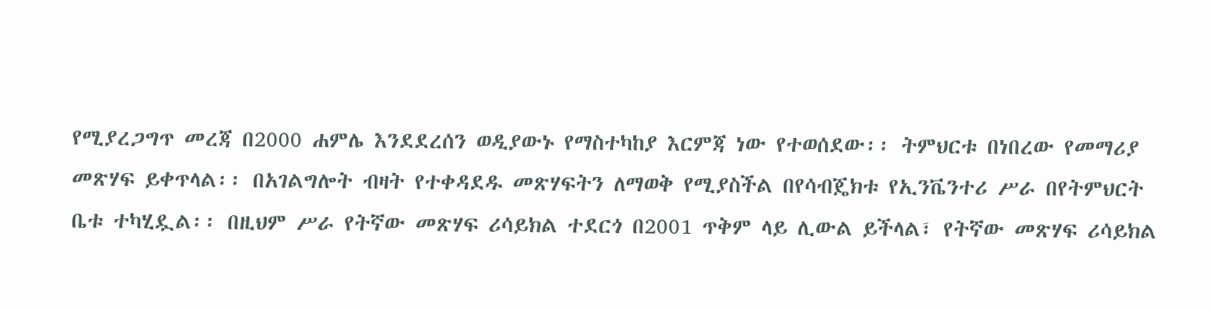የሚያረጋግጥ መረጃ በ2000 ሐምሌ እንደደረሰን ወዲያውኑ የማስተካከያ እርምጃ ነው የተወሰደው፡፡ ትምህርቱ በነበረው የመማሪያ መጽሃፍ ይቀጥላል፡፡ በአገልግሎት ብዛት የተቀዳደዱ መጽሃፍትን ለማወቅ የሚያስችል በየሳብጄክቱ የኢንቬንተሪ ሥራ በየትምህርት ቤቱ ተካሂዷል፡፡ በዚህም ሥራ የትኛው መጽሃፍ ሪሳይክል ተደርጎ በ2001 ጥቅም ላይ ሊውል ይችላል፣ የትኛው መጽሃፍ ሪሳይክል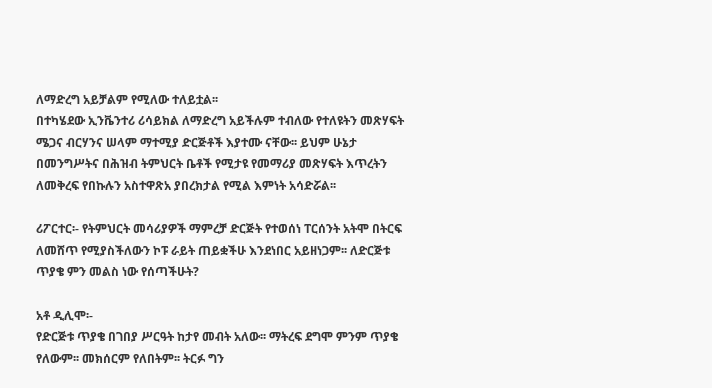ለማድረግ አይቻልም የሚለው ተለይቷል፡፡
በተካሄደው ኢንቬንተሪ ሪሳይክል ለማድረግ አይችሉም ተብለው የተለዩትን መጽሃፍት ሜጋና ብርሃንና ሠላም ማተሚያ ድርጅቶች እያተሙ ናቸው፡፡ ይህም ሁኔታ በመንግሥትና በሕዝብ ትምህርት ቤቶች የሚታዩ የመማሪያ መጽሃፍት እጥረትን ለመቅረፍ የበኩሉን አስተዋጽአ ያበረክታል የሚል እምነት አሳድሯል፡፡

ሪፖርተር፡- የትምህርት መሳሪያዎች ማምረቻ ድርጅት የተወሰነ ፐርሰንት አትሞ በትርፍ ለመሸጥ የሚያስችለውን ኮፑ ራይት ጠይቋችሁ እንደነበር አይዘነጋም፡፡ ለድርጅቱ ጥያቄ ምን መልስ ነው የሰጣችሁት?

አቶ ዲሊሞ፡-
የድርጅቱ ጥያቄ በገበያ ሥርዓት ከታየ መብት አለው፡፡ ማትረፍ ደግሞ ምንም ጥያቄ የለውም፡፡ መክሰርም የለበትም፡፡ ትርፉ ግን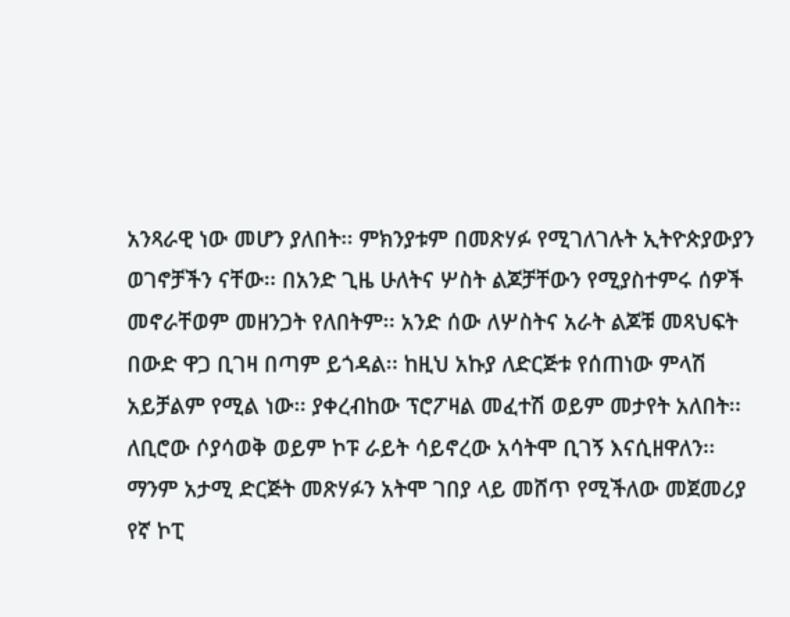አንጻራዊ ነው መሆን ያለበት፡፡ ምክንያቱም በመጽሃፉ የሚገለገሉት ኢትዮጵያውያን ወገኖቻችን ናቸው፡፡ በአንድ ጊዜ ሁለትና ሦስት ልጆቻቸውን የሚያስተምሩ ሰዎች መኖራቸወም መዘንጋት የለበትም፡፡ አንድ ሰው ለሦስትና አራት ልጆቹ መጻህፍት በውድ ዋጋ ቢገዛ በጣም ይጎዳል፡፡ ከዚህ አኩያ ለድርጅቱ የሰጠነው ምላሽ አይቻልም የሚል ነው፡፡ ያቀረብከው ፕሮፖዛል መፈተሽ ወይም መታየት አለበት፡፡ ለቢሮው ሶያሳወቅ ወይም ኮፑ ራይት ሳይኖረው አሳትሞ ቢገኝ እናሲዘዋለን፡፡ ማንም አታሚ ድርጅት መጽሃፉን አትሞ ገበያ ላይ መሸጥ የሚችለው መጀመሪያ የኛ ኮፒ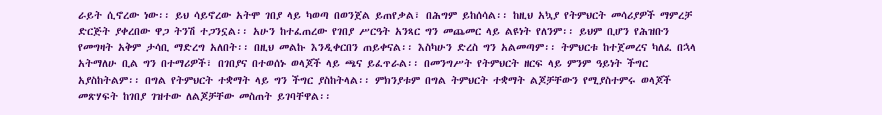ራይት ሲኖረው ነው፡፡ ይህ ሳይኖረው አትሞ ገበያ ላይ ካወጣ በወንጀል ይጠየቃል፣ በሕግም ይከሰሳል፡፡ ከዚህ አኳያ የትምህርት መሳሪያዎች ማምረቻ ድርጅት ያቀረበው ዋጋ ትንሽ ተጋንኗል፡፡ አሁን ከተፈጠረው የገበያ ሥርዓት አንጻር ግን መጨመር ላይ ልዩነት የለንም፡፡ ይህም ቢሆን የሕዝቡን የመግዛት አቅም ታሳቢ ማድረግ አለበት፡፡ በዚህ መልኩ እንዲቀርበን ጠይቀናል፡፡ እስካሁን ድረስ ግን አልመጣም፡፡ ትምህርቱ ከተጀመረና ካለፈ በኋላ አትማለሁ ቢል ግን በተማሪዎች፣ በገበያና በተወሰኑ ወላጆች ላይ ጫና ይፈጥራል፡፡ በመንግሥት የትምህርት ዘርፍ ላይ ምንም ዓይነት ችግር አያስከትልም፡፡ በግል የትምህርት ተቋማት ላይ ግን ችግር ያስከትላል፡፡ ምክንያቱም በግል ትምህርት ተቋማት ልጆቻቸውን የሚያስተምሩ ወላጆች መጽሃፍት ከገበያ ገዝተው ለልጆቻቸው መስጠት ይገባቸዋል፡፡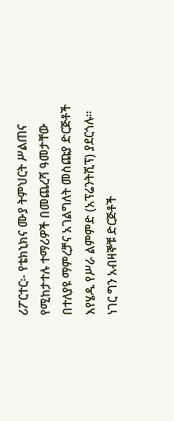ሪፖርተር፡- የቴክኒክና ሙያ ትምህርት ሥልጠና የሚከታተሉ ተማሪዎች በመጨረሻ ዓመታቸው በተለያዩ ማምረቻና አገልግለት መስጩያ ድርጅቶች እየሄዱ የሥራ ልምምድ (አፕሬንትሺፕ) ያደርጎሉ፡፡ ነገር ግን አብዛኞቹ ድርጅቶች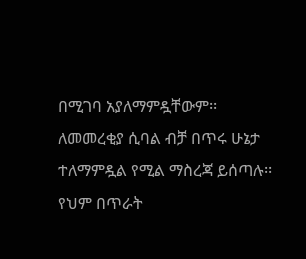በሚገባ አያለማምዷቸውም፡፡ ለመመረቂያ ሲባል ብቻ በጥሩ ሁኔታ ተለማምዷል የሚል ማስረጃ ይሰጣሉ፡፡ የህም በጥራት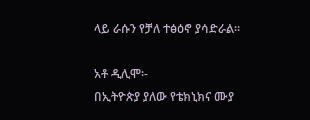ላይ ራሱን የቻለ ተፅዕኖ ያሳድራል፡፡

አቶ ዲሊሞ፡-
በኢትዮጵያ ያለው የቴክኒክና ሙያ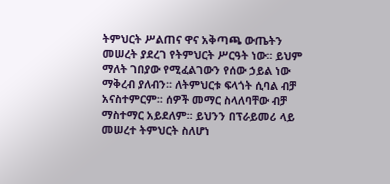ትምህርት ሥልጠና ዋና አቅጣጫ ውጤትን መሠረት ያደረገ የትምህርት ሥርዓት ነው፡፡ ይህም ማለት ገበያው የሚፈልገውን የሰው ኃይል ነው ማቅረብ ያለብን፡፡ ለትምህርቱ ፍላጎት ሲባል ብቻ አናስተምርም፡፡ ሰዎች መማር ስላለባቸው ብቻ ማስተማር አይደለም፡፡ ይህንን በፕራይመሪ ላይ መሠረተ ትምህርት ስለሆነ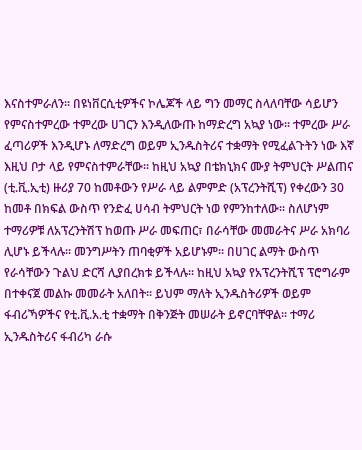እናስተምራለን፡፡ በዩነቨርሲቲዎችና ኮሌጆች ላይ ግን መማር ስላለባቸው ሳይሆን የምናስተምረው ተምረው ሀገርን እንዲለውጡ ከማድረግ አኳያ ነው፡፡ ተምረው ሥራ ፈጣሪዎች እንዲሆኑ ለማድረግ ወይም ኢንዱስትሪና ተቋማት የሚፈልጉትን ነው እኛ እዚህ ቦታ ላይ የምናስተምራቸው፡፡ ከዚህ አኳያ በቴክኒክና ሙያ ትምህርት ሥልጠና (ቲ.ቪ.ኢቲ) ዙሪያ 70 ከመቶውን የሥራ ላይ ልምምድ (አፕረንትሺፕ) የቀረውን 30 ከመቶ በክፍል ውስጥ የንድፈ ሀሳብ ትምህርት ነወ የምንከተለው፡፡ ስለሆነም ተማሪዎቹ ለአፕረንትሽፕ ከወጡ ሥራ መፍጠር፣ በራሳቸው መመራትና ሥራ አክባሪ ሊሆኑ ይችላሉ፡፡ መንግሥትን ጠባቂዎች አይሆኑም፡፡ በሀገር ልማት ውስጥ የራሳቸውን ጉልህ ድርሻ ሊያበረክቱ ይችላሉ፡፡ ከዚህ አኳያ የአፕረንትሺፕ ፕሮግራም በተቀናጀ መልኩ መመራት አለበት፡፡ ይህም ማለት ኢንዱስትሪዎች ወይም ፋብሪኻዎችና የቲ.ቪ.አ.ቲ ተቋማት በቅንጅት መሠራት ይኖርባቸዋል፡፡ ተማሪ ኢንዱስትሪና ፋብሪካ ራሱ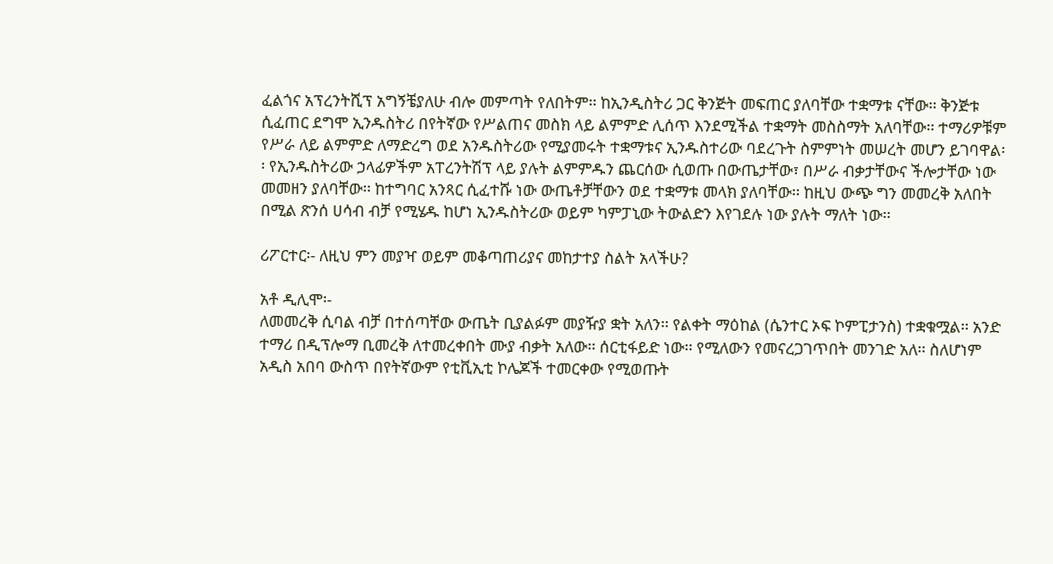ፈልጎና አፕረንትሺፕ አግኝቼያለሁ ብሎ መምጣት የለበትም፡፡ ከኢንዲስትሪ ጋር ቅንጅት መፍጠር ያለባቸው ተቋማቱ ናቸው፡፡ ቅንጅቱ ሲፈጠር ደግሞ ኢንዱስትሪ በየትኛው የሥልጠና መስክ ላይ ልምምድ ሊሰጥ እንደሚችል ተቋማት መስስማት አለባቸው፡፡ ተማሪዎቹም የሥራ ለይ ልምምድ ለማድረግ ወደ አንዱስትሪው የሚያመሩት ተቋማቱና ኢንዱስተሪው ባደረጉት ስምምነት መሠረት መሆን ይገባዋል፡፡ የኢንዱስትሪው ኃላፊዎችም አፐረንትሽፕ ላይ ያሉት ልምምዱን ጨርሰው ሲወጡ በውጤታቸው፣ በሥራ ብቃታቸውና ችሎታቸው ነው መመዘን ያለባቸው፡፡ ከተግባር አንጻር ሲፈተሹ ነው ውጤቶቻቸውን ወደ ተቋማቱ መላክ ያለባቸው፡፡ ከዚህ ውጭ ግን መመረቅ አለበት በሚል ጽንሰ ሀሳብ ብቻ የሚሄዱ ከሆነ ኢንዱስትሪው ወይም ካምፓኒው ትውልድን እየገደሉ ነው ያሉት ማለት ነው፡፡

ሪፖርተር፡- ለዚህ ምን መያዣ ወይም መቆጣጠሪያና መከታተያ ስልት አላችሁ?

አቶ ዲሊሞ፡-
ለመመረቅ ሲባል ብቻ በተሰጣቸው ውጤት ቢያልፉም መያዥያ ቋት አለን፡፡ የልቀት ማዕከል (ሴንተር ኦፍ ኮምፒታንስ) ተቋቁሟል፡፡ አንድ ተማሪ በዲፕሎማ ቢመረቅ ለተመረቀበት ሙያ ብቃት አለው፡፡ ሰርቲፋይድ ነው፡፡ የሚለውን የመናረጋገጥበት መንገድ አለ፡፡ ስለሆነም አዲስ አበባ ውስጥ በየትኛውም የቲቪኢቲ ኮሌጆች ተመርቀው የሚወጡት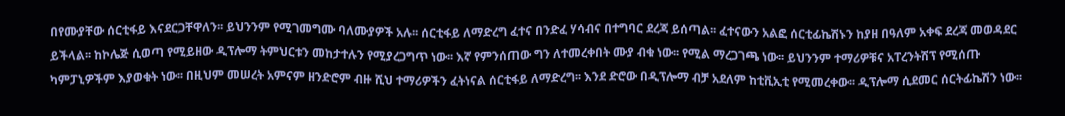በየሙያቸው ሰርቲፋይ እናደርጋቸዋለን፡፡ ይህንንም የሚገመግሙ ባለሙያዎች አሉ፡፡ ሰርቲፋይ ለማድረግ ፈተና በንድፈ ሃሳብና በተግባር ደረጃ ይሰጣል፡፡ ፈተናውን አልፎ ሰርቲፊኬሽኑን ከያዘ በዓለም አቀፍ ደረጃ መወዳደር ይችላል፡፡ ከኮሌጅ ሲወጣ የሚይዘው ዲፕሎማ ትምህርቱን መከታተሉን የሚያረጋግጥ ነው፡፡ እኛ የምንሰጠው ግን ለተመረቀበት ሙያ ብቁ ነው፡፡ የሚል ማረጋገጫ ነው፡፡ ይህንንም ተማሪዎቹና አፐረንትሽፕ የሚሰጡ ካምፓኒዎችም እያወቁት ነው፡፡ በዚህም መሠረት አምናም ዘንድሮም ብዙ ሺህ ተማሪዎችን ፈትነናል ሰርቲፋይ ለማድረግ፡፡ እንደ ድሮው በዲፕሎማ ብቻ አደለም ከቲቪኢቲ የሚመረቀው፡፡ ዲፕሎማ ሲደመር ሰርትፊኬሽን ነው፡፡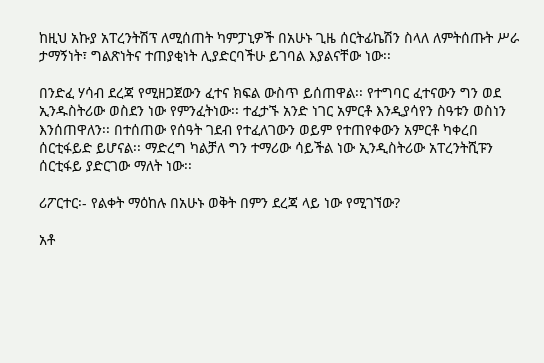ከዚህ አኩያ አፐረንትሽፕ ለሚሰጠት ካምፓኒዎች በአሁኑ ጊዜ ሰርትፊኬሽን ስላለ ለምትሰጡት ሥራ ታማኝነት፣ ግልጽነትና ተጠያቂነት ሊያድርባችሁ ይገባል እያልናቸው ነው፡፡

በንድፈ ሃሳብ ደረጃ የሚዘጋጀውን ፈተና ክፍል ውስጥ ይሰጠዋል፡፡ የተግባር ፈተናውን ግን ወደ ኢንዱስትሪው ወስደን ነው የምንፈትነው፡፡ ተፈታኙ አንድ ነገር አምርቶ እንዲያሳየን ስዓቱን ወስነን እንሰጠዋለን፡፡ በተሰጠው የሰዓት ገደብ የተፈለገውን ወይም የተጠየቀውን አምርቶ ካቀረበ ሰርቲፋይድ ይሆናል፡፡ ማድረግ ካልቻለ ግን ተማሪው ሳይችል ነው ኢንዲስትሪው አፐረንትሺፑን ሰርቲፋይ ያድርገው ማለት ነው፡፡

ሪፖርተር፡- የልቀት ማዕከሉ በአሁኑ ወቅት በምን ደረጃ ላይ ነው የሚገኘው?

አቶ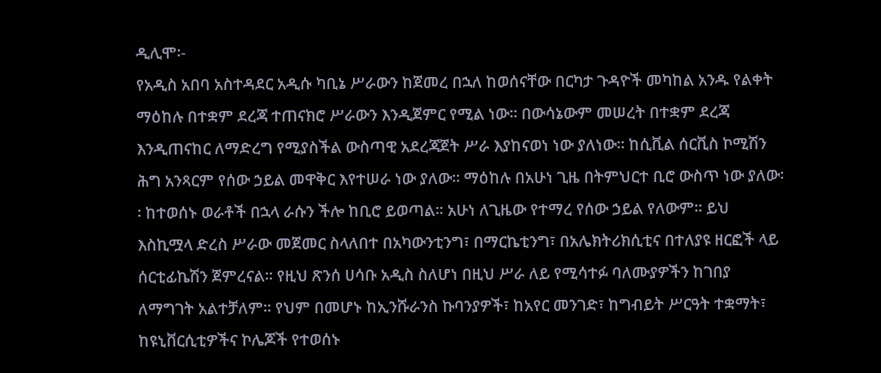ዲሊሞ፡-
የአዲስ አበባ አስተዳደር አዲሱ ካቢኔ ሥራውን ከጀመረ በኋለ ከወሰናቸው በርካታ ጉዳዮች መካከል አንዱ የልቀት ማዕከሉ በተቋም ደረጃ ተጠናክሮ ሥራውን እንዲጀምር የሚል ነው፡፡ በውሳኔውም መሠረት በተቋም ደረጃ እንዲጠናከር ለማድረግ የሚያስችል ውስጣዊ አደረጃጀት ሥራ እያከናወነ ነው ያለነው፡፡ ከሲቪል ሰርቪስ ኮሚሽን ሕግ አንጻርም የሰው ኃይል መዋቅር እየተሠራ ነው ያለው፡፡ ማዕከሉ በአሁነ ጊዜ በትምህርተ ቢሮ ውስጥ ነው ያለው፡፡ ከተወሰኑ ወራቶች በኋላ ራሱን ችሎ ከቢሮ ይወጣል፡፡ አሁነ ለጊዜው የተማረ የሰው ኃይል የለውም፡፡ ይህ እስኪሟላ ድረስ ሥራው መጀመር ስላለበተ በአካውንቲንግ፣ በማርኬቲንግ፣ በአሌክትሪክሲቲና በተለያዩ ዘርፎች ላይ ሰርቲፊኬሽን ጀምረናል፡፡ የዚህ ጽንሰ ሀሳቡ አዲስ ስለሆነ በዚህ ሥራ ለይ የሚሳተፉ ባለሙያዎችን ከገበያ ለማግገት አልተቻለም፡፡ የህም በመሆኑ ከኢንሹራንስ ኩባንያዎች፣ ከአየር መንገድ፣ ከግብይት ሥርዓት ተቋማት፣ ከዩኒቨርሲቲዎችና ኮሌጆች የተወሰኑ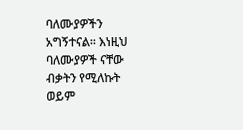ባለሙያዎችን አግኝተናል፡፡ እነዚህ ባለሙያዎች ናቸው ብቃትን የሚለኩት ወይም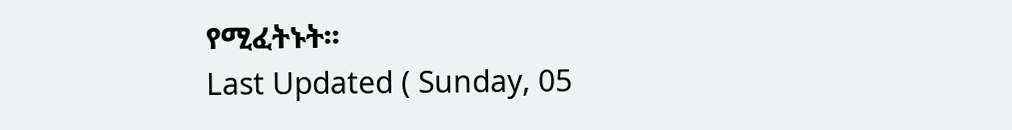የሚፈትኑት፡፡
Last Updated ( Sunday, 05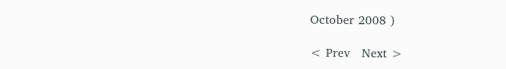October 2008 )

< Prev   Next >